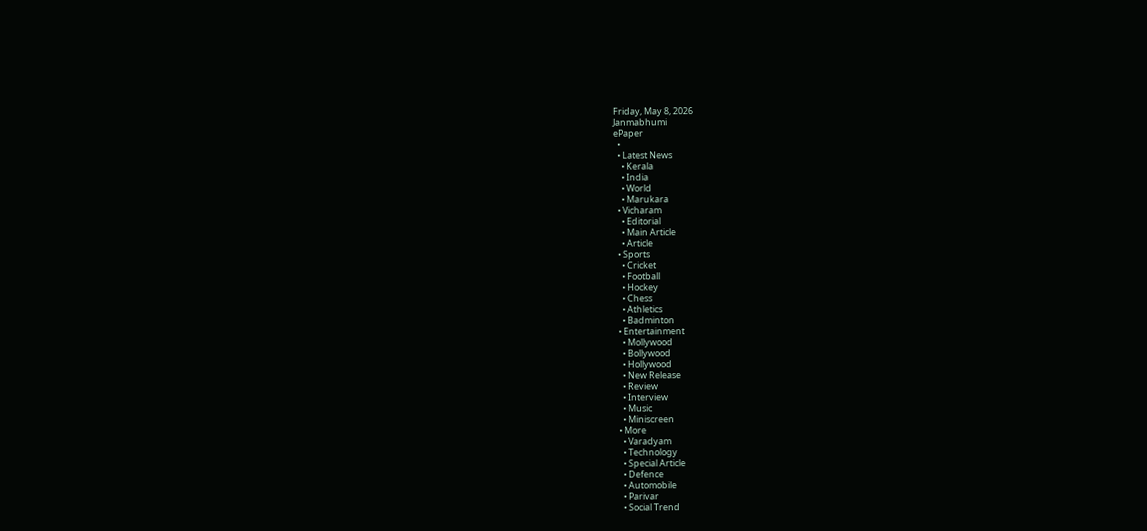Friday, May 8, 2026
Janmabhumi
ePaper
  •
  • Latest News
    • Kerala
    • India
    • World
    • Marukara
  • Vicharam
    • Editorial
    • Main Article
    • Article
  • Sports
    • Cricket
    • Football
    • Hockey
    • Chess
    • Athletics
    • Badminton
  • Entertainment
    • Mollywood
    • Bollywood
    • Hollywood
    • New Release
    • Review
    • Interview
    • Music
    • Miniscreen
  • More
    • Varadyam
    • Technology
    • Special Article
    • Defence
    • Automobile
    • Parivar
    • Social Trend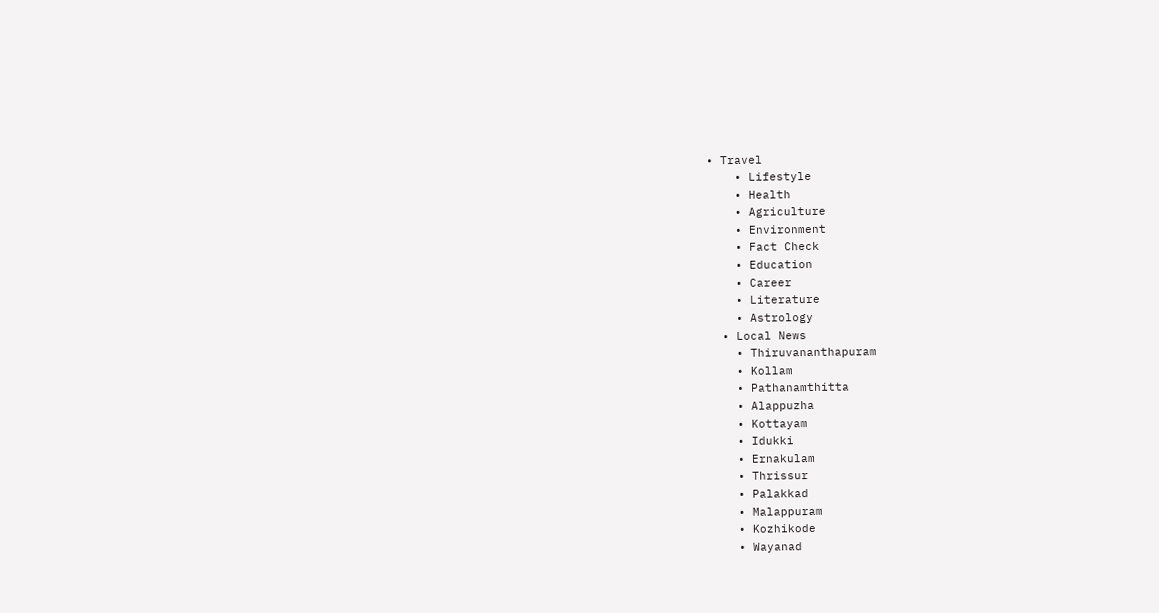• Travel
    • Lifestyle
    • Health
    • Agriculture
    • Environment
    • Fact Check
    • Education
    • Career
    • Literature
    • Astrology
  • Local News
    • Thiruvananthapuram
    • Kollam
    • Pathanamthitta
    • Alappuzha
    • Kottayam
    • Idukki
    • Ernakulam
    • Thrissur
    • Palakkad
    • Malappuram
    • Kozhikode
    • Wayanad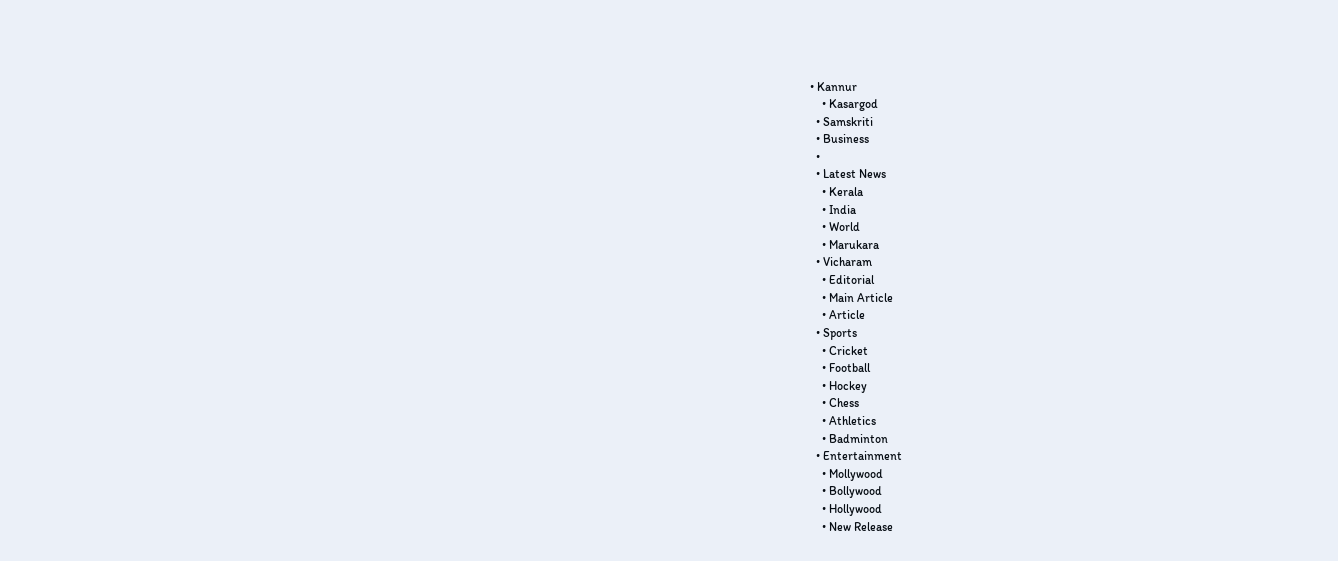• Kannur
    • Kasargod
  • Samskriti
  • Business
  •
  • Latest News
    • Kerala
    • India
    • World
    • Marukara
  • Vicharam
    • Editorial
    • Main Article
    • Article
  • Sports
    • Cricket
    • Football
    • Hockey
    • Chess
    • Athletics
    • Badminton
  • Entertainment
    • Mollywood
    • Bollywood
    • Hollywood
    • New Release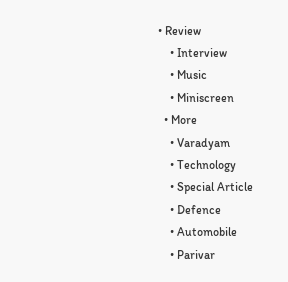• Review
    • Interview
    • Music
    • Miniscreen
  • More
    • Varadyam
    • Technology
    • Special Article
    • Defence
    • Automobile
    • Parivar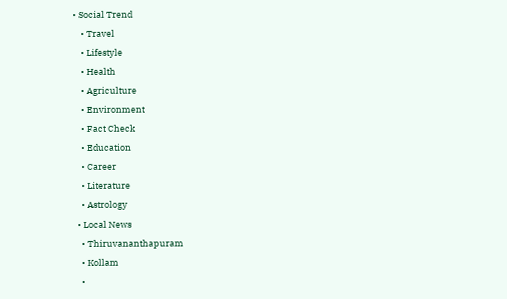• Social Trend
    • Travel
    • Lifestyle
    • Health
    • Agriculture
    • Environment
    • Fact Check
    • Education
    • Career
    • Literature
    • Astrology
  • Local News
    • Thiruvananthapuram
    • Kollam
    •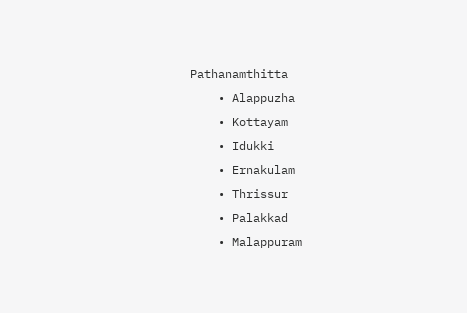Pathanamthitta
    • Alappuzha
    • Kottayam
    • Idukki
    • Ernakulam
    • Thrissur
    • Palakkad
    • Malappuram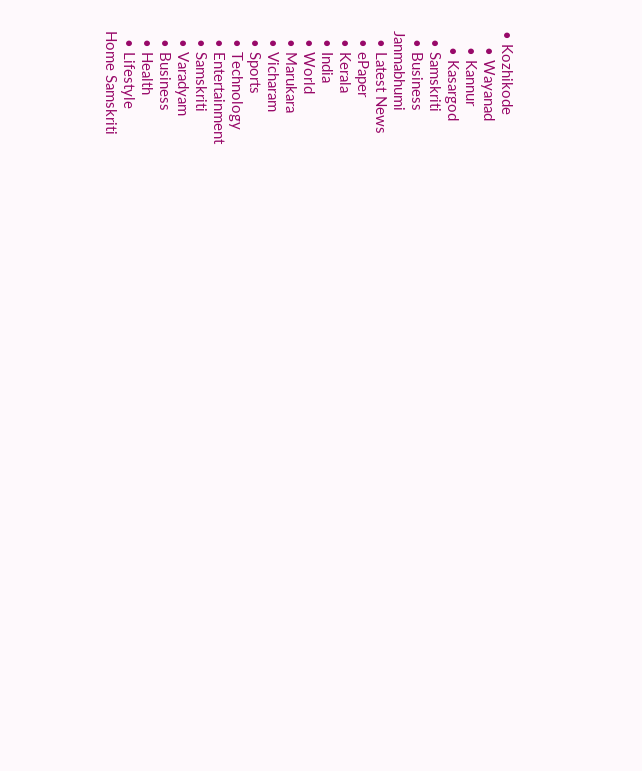• Kozhikode
    • Wayanad
    • Kannur
    • Kasargod
  • Samskriti
  • Business
Janmabhumi
  • Latest News
  • ePaper
  • Kerala
  • India
  • World
  • Marukara
  • Vicharam
  • Sports
  • Technology
  • Entertainment
  • Samskriti
  • Varadyam
  • Business
  • Health
  • Lifestyle
Home Samskriti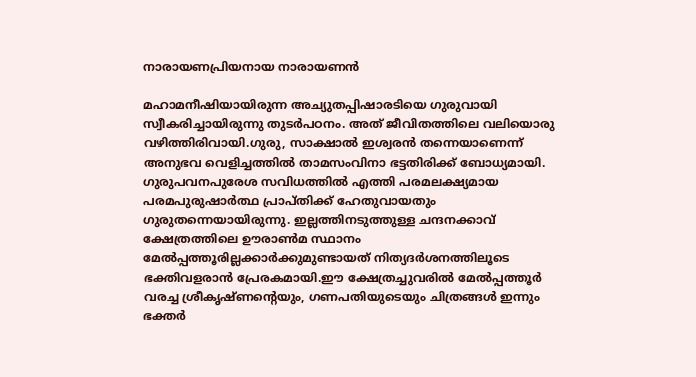നാരായണപ്രിയനായ നാരായണന്‍

മഹാമനീഷിയായിരുന്ന അച്യുതപ്പിഷാരടിയെ ഗുരുവായി സ്വീകരിച്ചായിരുന്നു തുടര്‍പഠനം. അത് ജീവിതത്തിലെ വലിയൊരു വഴിത്തിരിവായി.ഗുരു, സാക്ഷാല്‍ ഇശ്വരന്‍ തന്നെയാണെന്ന് അനുഭവ വെളിച്ചത്തില്‍ താമസംവിനാ ഭട്ടതിരിക്ക് ബോധ്യമായി. ഗുരുപവനപുരേശ സവിധത്തില്‍ എത്തി പരമലക്ഷ്യമായ പരമപുരുഷാര്‍ത്ഥ പ്രാപ്തിക്ക് ഹേതുവായതും ഗുരുതന്നെയായിരുന്നു. ഇല്ലത്തിനടുത്തുള്ള ചന്ദനക്കാവ് ക്ഷേത്രത്തിലെ ഊരാണ്‍മ സ്ഥാനം മേല്‍പ്പത്തൂരില്ലക്കാര്‍ക്കുമുണ്ടായത് നിത്യദര്‍ശനത്തിലൂടെ ഭക്തിവളരാന്‍ പ്രേരകമായി.ഈ ക്ഷേത്രച്ചുവരില്‍ മേല്‍പ്പത്തൂര്‍ വരച്ച ശ്രീകൃഷ്ണന്റെയും, ഗണപതിയുടെയും ചിത്രങ്ങള്‍ ഇന്നും ഭക്തര്‍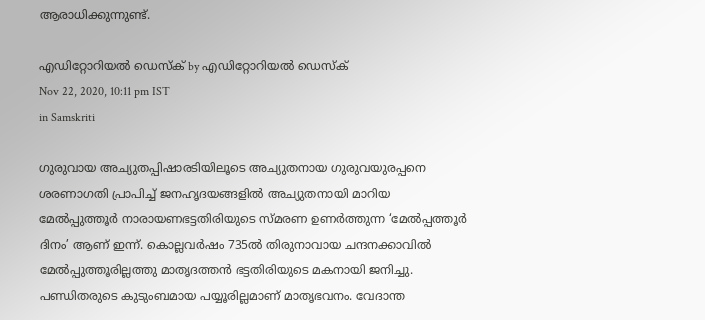ആരാധിക്കുന്നുണ്ട്.

എഡിറ്റോറിയൽ ഡെസ്ക് by എഡിറ്റോറിയൽ ഡെസ്ക്
Nov 22, 2020, 10:11 pm IST
in Samskriti

ഗുരുവായ അച്യുതപ്പിഷാരടിയിലൂടെ അച്യുതനായ ഗുരുവയുരപ്പനെ ശരണാഗതി പ്രാപിച്ച് ജനഹൃദയങ്ങളില്‍ അച്യുതനായി മാറിയ മേല്‍പ്പുത്തൂര്‍ നാരായണഭട്ടതിരിയുടെ സ്മരണ ഉണര്‍ത്തുന്ന ‘മേല്‍പ്പത്തൂര്‍ ദിനം’ ആണ് ഇന്ന്. കൊല്ലവര്‍ഷം 735ല്‍ തിരുനാവായ ചന്ദനക്കാവില്‍ മേല്‍പ്പുത്തൂരില്ലത്തു മാതൃദത്തന്‍ ഭട്ടതിരിയുടെ മകനായി ജനിച്ചു. പണ്ഡിതരുടെ കുടുംബമായ പയ്യൂരില്ലമാണ് മാതൃഭവനം. വേദാന്ത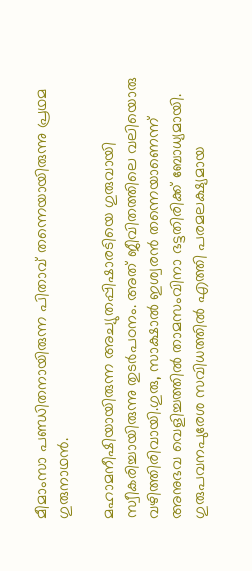മീമാംസാ പണ്ഡിതനായിരുന്ന പിതാവ് തന്നെയായിരുന്നു പ്രഥമ ഗുരുനാഥന്‍.

മഹാമനീഷിയായിരുന്ന അച്യുതപ്പിഷാരടിയെ ഗുരുവായി സ്വീകരിച്ചായിരുന്നു തുടര്‍പഠനം. അത് ജീവിതത്തിലെ വലിയൊരു വഴിത്തിരിവായി.ഗുരു, സാക്ഷാല്‍ ഇശ്വരന്‍ തന്നെയാണെന്ന് അനുഭവ വെളിച്ചത്തില്‍ താമസംവിനാ ഭട്ടതിരിക്ക് ബോധ്യമായി. ഗുരുപവനപുരേശ സവിധത്തില്‍ എത്തി പരമലക്ഷ്യമായ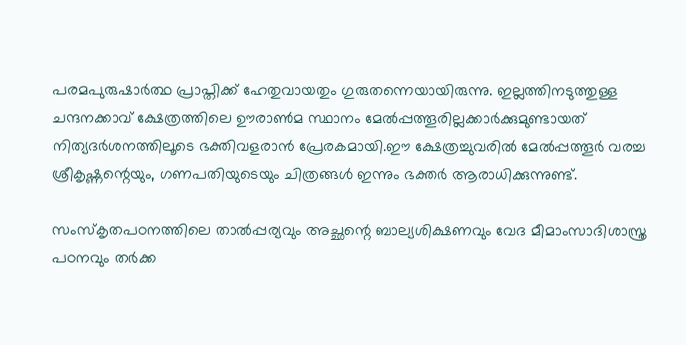പരമപുരുഷാര്‍ത്ഥ പ്രാപ്തിക്ക് ഹേതുവായതും ഗുരുതന്നെയായിരുന്നു. ഇല്ലത്തിനടുത്തുള്ള ചന്ദനക്കാവ് ക്ഷേത്രത്തിലെ ഊരാണ്‍മ സ്ഥാനം മേല്‍പ്പത്തൂരില്ലക്കാര്‍ക്കുമുണ്ടായത് നിത്യദര്‍ശനത്തിലൂടെ ഭക്തിവളരാന്‍ പ്രേരകമായി.ഈ ക്ഷേത്രച്ചുവരില്‍ മേല്‍പ്പത്തൂര്‍ വരച്ച ശ്രീകൃഷ്ണന്റെയും, ഗണപതിയുടെയും ചിത്രങ്ങള്‍ ഇന്നും ഭക്തര്‍ ആരാധിക്കുന്നുണ്ട്.

സംസ്‌കൃതപഠനത്തിലെ താല്‍പ്പര്യവും അച്ഛന്റെ ബാല്യശിക്ഷണവും വേദ മീമാംസാദിശാസ്ത്ര പഠനവും തര്‍ക്ക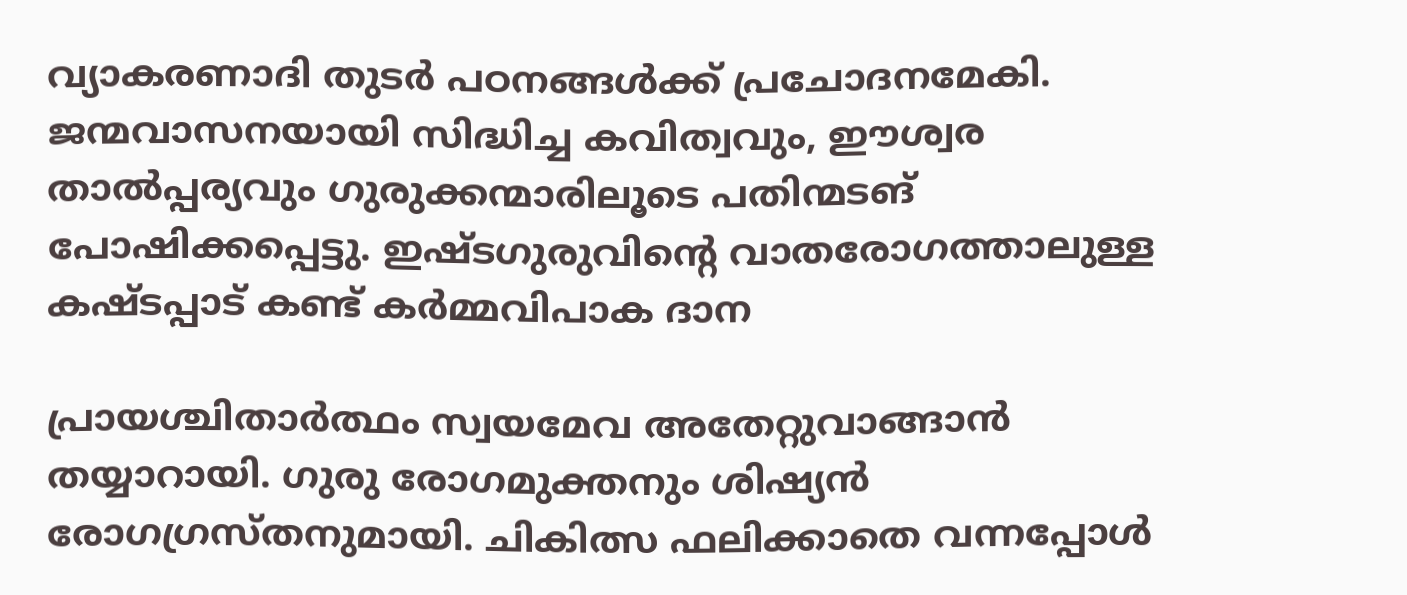വ്യാകരണാദി തുടര്‍ പഠനങ്ങള്‍ക്ക് പ്രചോദനമേകി. ജന്മവാസനയായി സിദ്ധിച്ച കവിത്വവും, ഈശ്വര താല്‍പ്പര്യവും ഗുരുക്കന്മാരിലൂടെ പതിന്മടങ് പോഷിക്കപ്പെട്ടു. ഇഷ്ടഗുരുവിന്റെ വാതരോഗത്താലുള്ള കഷ്ടപ്പാട് കണ്ട് കര്‍മ്മവിപാക ദാന

പ്രായശ്ചിതാര്‍ത്ഥം സ്വയമേവ അതേറ്റുവാങ്ങാന്‍ തയ്യാറായി. ഗുരു രോഗമുക്തനും ശിഷ്യന്‍ രോഗഗ്രസ്തനുമായി. ചികിത്സ ഫലിക്കാതെ വന്നപ്പോള്‍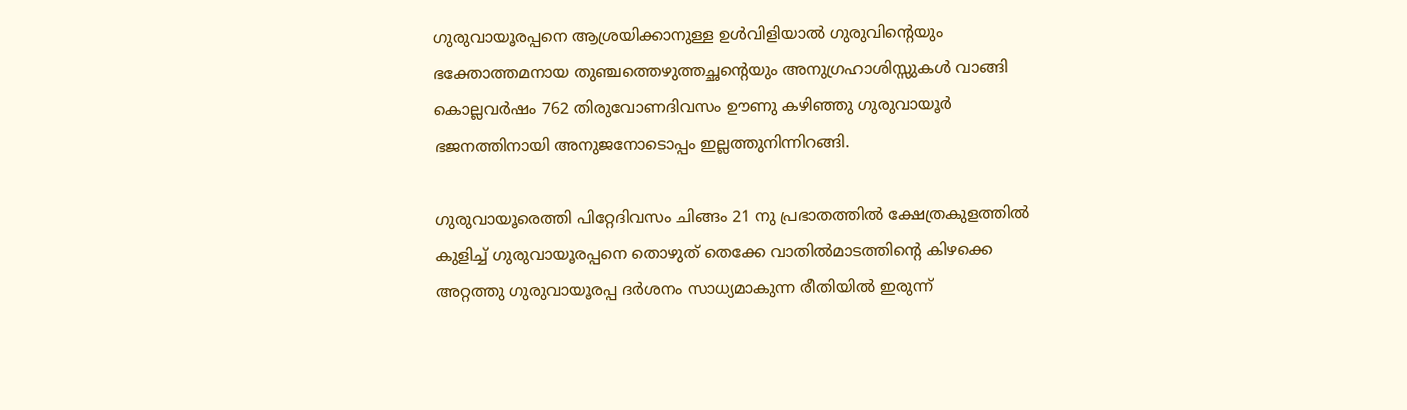ഗുരുവായൂരപ്പനെ ആശ്രയിക്കാനുള്ള ഉള്‍വിളിയാല്‍ ഗുരുവിന്റെയും ഭക്തോത്തമനായ തുഞ്ചത്തെഴുത്തച്ഛന്റെയും അനുഗ്രഹാശിസ്സുകള്‍ വാങ്ങി കൊല്ലവര്‍ഷം 762 തിരുവോണദിവസം ഊണു കഴിഞ്ഞു ഗുരുവായൂര്‍ ഭജനത്തിനായി അനുജനോടൊപ്പം ഇല്ലത്തുനിന്നിറങ്ങി.

ഗുരുവായൂരെത്തി പിറ്റേദിവസം ചിങ്ങം 21 നു പ്രഭാതത്തില്‍ ക്ഷേത്രകുളത്തില്‍ കുളിച്ച് ഗുരുവായൂരപ്പനെ തൊഴുത് തെക്കേ വാതില്‍മാടത്തിന്റെ കിഴക്കെ അറ്റത്തു ഗുരുവായൂരപ്പ ദര്‍ശനം സാധ്യമാകുന്ന രീതിയില്‍ ഇരുന്ന്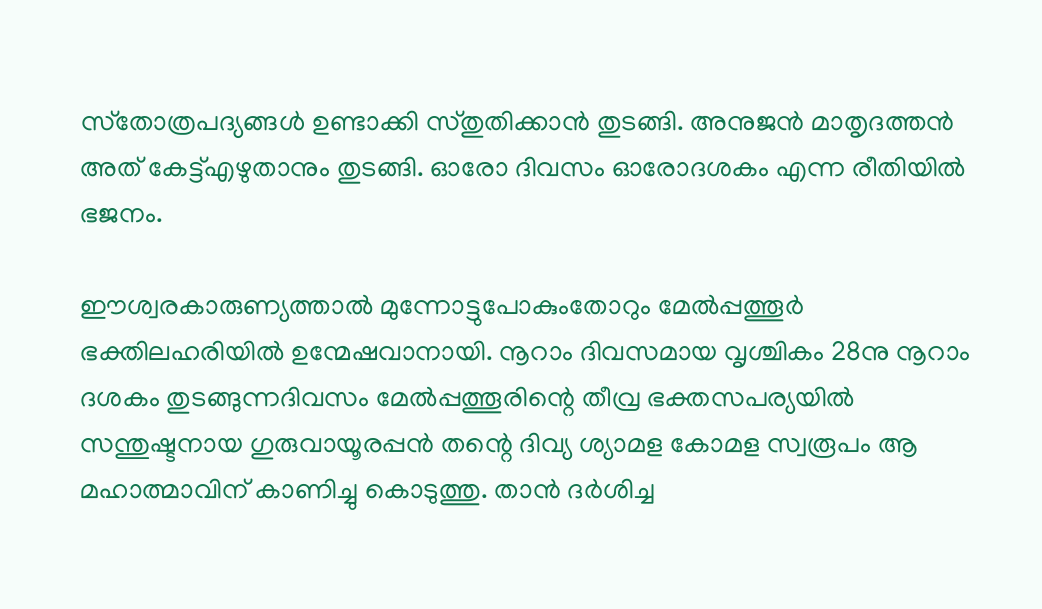സ്‌തോത്രപദ്യങ്ങള്‍ ഉണ്ടാക്കി സ്തുതിക്കാന്‍ തുടങ്ങി. അനുജന്‍ മാതൃദത്തന്‍ അത് കേട്ട്എഴുതാനും തുടങ്ങി. ഓരോ ദിവസം ഓരോദശകം എന്ന രീതിയില്‍ ഭജനം.

ഈശ്വരകാരുണ്യത്താല്‍ മുന്നോട്ടുപോകുംതോറും മേല്‍പ്പത്തൂര്‍ ഭക്തിലഹരിയില്‍ ഉന്മേഷവാനായി. നൂറാം ദിവസമായ വൃശ്ചികം 28നു നൂറാം ദശകം തുടങ്ങുന്നദിവസം മേല്‍പ്പത്തൂരിന്റെ തീവ്ര ഭക്തസപര്യയില്‍ സന്തുഷ്ടനായ ഗുരുവായൂരപ്പന്‍ തന്റെ ദിവ്യ ശ്യാമള കോമള സ്വരൂപം ആ മഹാത്മാവിന് കാണിച്ചു കൊടുത്തു. താന്‍ ദര്‍ശിച്ച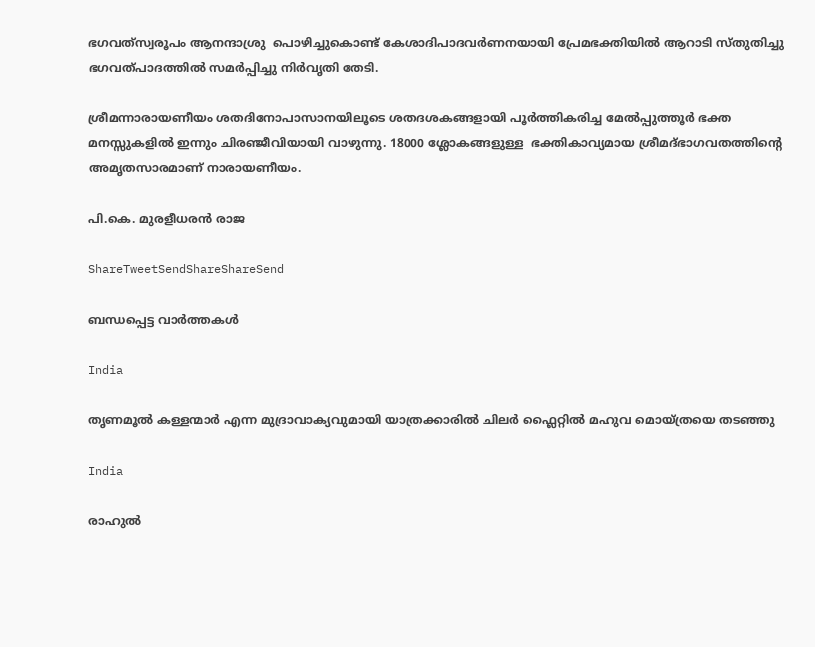ഭഗവത്‌സ്വരൂപം ആനന്ദാശ്രു  പൊഴിച്ചുകൊണ്ട് കേശാദിപാദവര്‍ണനയായി പ്രേമഭക്തിയില്‍ ആറാടി സ്തുതിച്ചു ഭഗവത്പാദത്തില്‍ സമര്‍പ്പിച്ചു നിര്‍വൃതി തേടി.

ശ്രീമന്നാരായണീയം ശതദിനോപാസാനയിലൂടെ ശതദശകങ്ങളായി പൂര്‍ത്തികരിച്ച മേല്‍പ്പുത്തൂര്‍ ഭക്ത മനസ്സുകളില്‍ ഇന്നും ചിരഞ്ജീവിയായി വാഴുന്നു. 18000 ശ്ലോകങ്ങളുള്ള  ഭക്തികാവ്യമായ ശ്രീമദ്ഭാഗവതത്തിന്റെ അമൃതസാരമാണ് നാരായണീയം.

പി.കെ. മുരളീധരന്‍ രാജ

ShareTweetSendShareShareSend

ബന്ധപ്പെട്ട വാര്‍ത്തകള്‍

India

തൃണമൂല്‍ കള്ളന്മാര്‍ എന്ന മുദ്രാവാക്യവുമായി യാത്രക്കാരില്‍ ചിലര്‍ ഫ്ലൈറ്റില്‍ മഹുവ മൊയ്ത്രയെ തടഞ്ഞു

India

രാഹുല്‍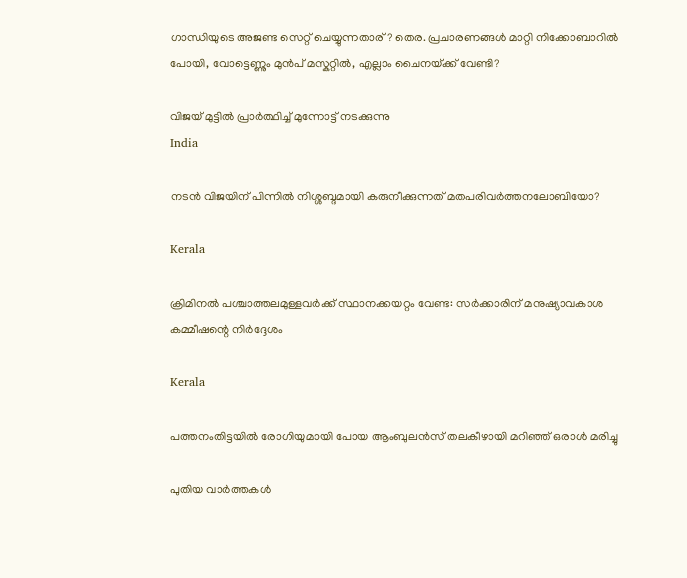ഗാന്ധിയുടെ അജണ്ട സെറ്റ് ചെയ്യുന്നതാര്? തെര. പ്രചാരണങ്ങള്‍ മാറ്റി നിക്കോബാറില്‍ പോയി, വോട്ടെണ്ണും മുന്‍പ് മസ്കറ്റില്‍, എല്ലാം ചൈനയ്‌ക്ക് വേണ്ടി?

വിജയ് മുട്ടില്‍ പ്രാര്‍ത്ഥിച്ച് മുന്നോട്ട് നടക്കുന്നു
India

നടന്‍ വിജയിന് പിന്നില്‍ നിശ്ശബ്ദമായി കരുനീക്കുന്നത് മതപരിവര്‍ത്തനലോബിയോ?

Kerala

ക്രിമിനല്‍ പശ്ചാത്തലമുള്ളവര്‍ക്ക് സ്ഥാനക്കയറ്റം വേണ്ട: സര്‍ക്കാരിന് മനുഷ്യാവകാശ കമ്മീഷന്റെ നിര്‍ദ്ദേശം

Kerala

പത്തനംതിട്ടയില്‍ രോഗിയുമായി പോയ ആംബുലന്‍സ് തലകീഴായി മറിഞ്ഞ് ഒരാള്‍ മരിച്ചു

പുതിയ വാര്‍ത്തകള്‍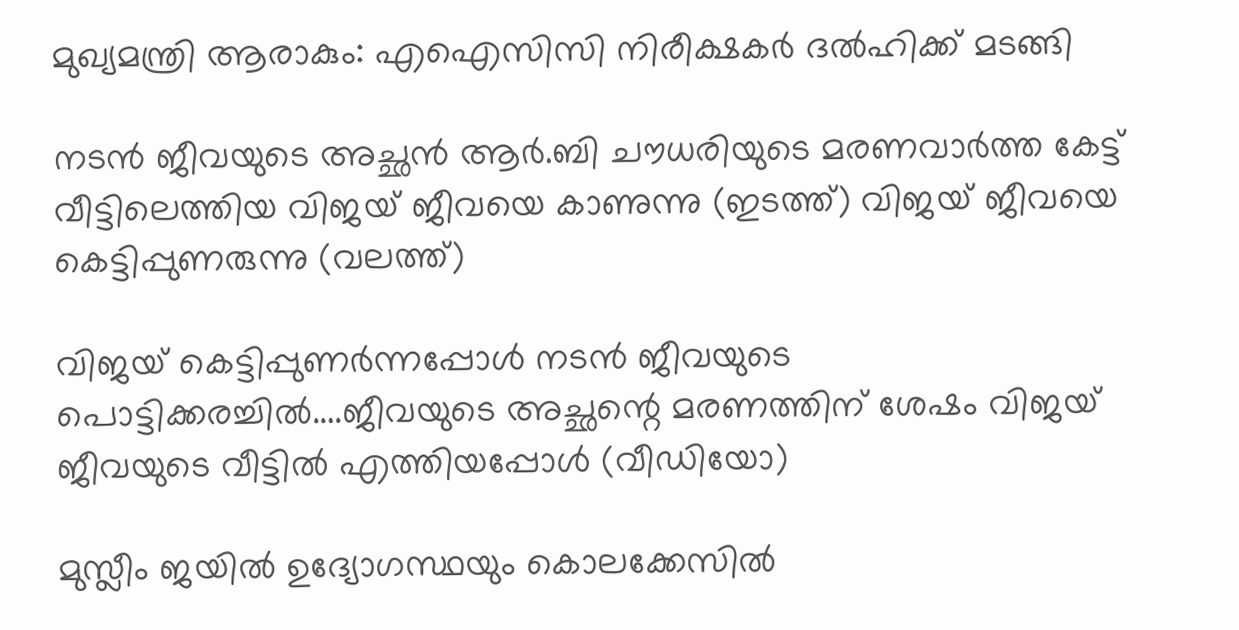മുഖ്യമന്ത്രി ആരാകും: എഐസിസി നിരീക്ഷകര്‍ ദല്‍ഹിക്ക് മടങ്ങി

നടന്‍ ജീവയുടെ അച്ഛന്‍ ആര്‍.ബി ചൗധരിയുടെ മരണവാര്‍ത്ത കേട്ട് വീട്ടിലെത്തിയ വിജയ് ജീവയെ കാണുന്നു (ഇടത്ത്) വിജയ് ജീവയെ കെട്ടിപ്പുണരുന്നു (വലത്ത്)

വിജയ് കെട്ടിപ്പുണര്‍ന്നപ്പോള്‍ നടന്‍ ജീവയുടെ പൊട്ടിക്കരച്ചില്‍….ജീവയുടെ അച്ഛന്റെ മരണത്തിന് ശേഷം വിജയ് ജീവയുടെ വീട്ടില്‍ എത്തിയപ്പോള്‍ (വീഡിയോ)

മുസ്ലീം ജയില്‍ ഉദ്യോഗസ്ഥയും കൊലക്കേസില്‍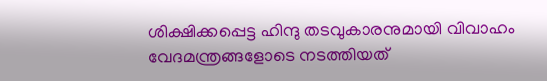ശിക്ഷിക്കപ്പെട്ട ഹിന്ദു തടവുകാരനുമായി വിവാഹം വേദമന്ത്രങ്ങളോടെ നടത്തിയത്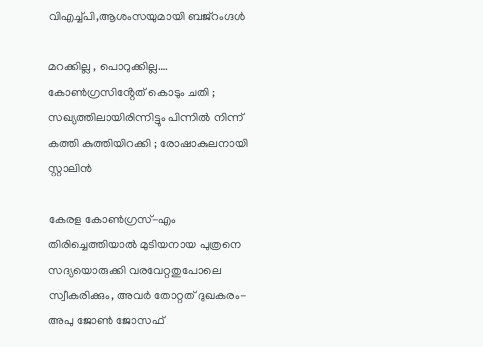വിഎച്ച്പി,ആശംസയുമായി ബജ്‌റംഗ്ദള്‍

മറക്കില്ല , പൊറുക്കില്ല…. കോൺഗ്രസിൻ്റേത് കൊടും ചതി ; സഖ്യത്തിലായിരിന്നിട്ടും പിന്നിൽ നിന്ന് കത്തി കുത്തിയിറക്കി ; രോഷാകുലനായി സ്റ്റാലിൻ

കേരള കോണ്‍ഗ്രസ്-എം തിരിച്ചെത്തിയാല്‍ മുടിയനായ പുത്രനെ സദ്യയൊരുക്കി വരവേറ്റതുപോലെ സ്വീകരിക്കും, അവര്‍ തോറ്റത് ദുഖകരം-അപു ജോണ്‍ ജോസഫ്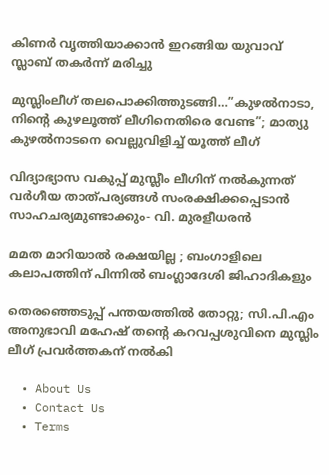കിണര്‍ വൃത്തിയാക്കാന്‍ ഇറങ്ങിയ യുവാവ് സ്ലാബ് തകര്‍ന്ന് മരിച്ചു

മുസ്ലിംലീഗ് തലപൊക്കിത്തുടങ്ങി…”കുഴൽനാടാ, നിന്റെ കുഴലൂത്ത് ലീഗിനെതിരെ വേണ്ട”; മാത്യു കുഴൽനാടനെ വെല്ലുവിളിച്ച് യൂത്ത് ലീഗ്

വിദ്യാഭ്യാസ വകുപ്പ് മുസ്ലീം ലീഗിന് നല്‍കുന്നത് വര്‍ഗീയ താത്പര്യങ്ങള്‍ സംരക്ഷിക്കപ്പെടാന്‍ സാഹചര്യമുണ്ടാക്കും- വി. മുരളീധരന്‍

മമത മാറിയാൽ രക്ഷയില്ല ; ബംഗാളിലെ കലാപത്തിന് പിന്നിൽ ബംഗ്ലാദേശി ജിഹാദികളും

തെരഞ്ഞെടുപ്പ് പന്തയത്തില്‍ തോറ്റു; സി.പി.എം അനുഭാവി മഹേഷ് തന്റെ കറവപ്പശുവിനെ മുസ്ലിം ലീഗ് പ്രവര്‍ത്തകന് നല്‍കി

  • About Us
  • Contact Us
  • Terms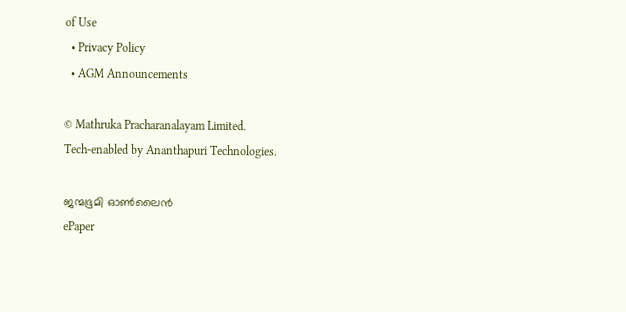of Use
  • Privacy Policy
  • AGM Announcements

© Mathruka Pracharanalayam Limited.
Tech-enabled by Ananthapuri Technologies.

ജന്മഭൂമി ഓണ്‍ലൈന്‍
ePaper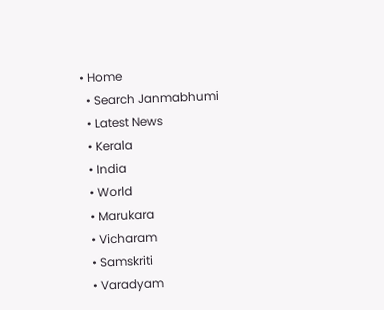• Home
  • Search Janmabhumi
  • Latest News
  • Kerala
  • India
  • World
  • Marukara
  • Vicharam
  • Samskriti
  • Varadyam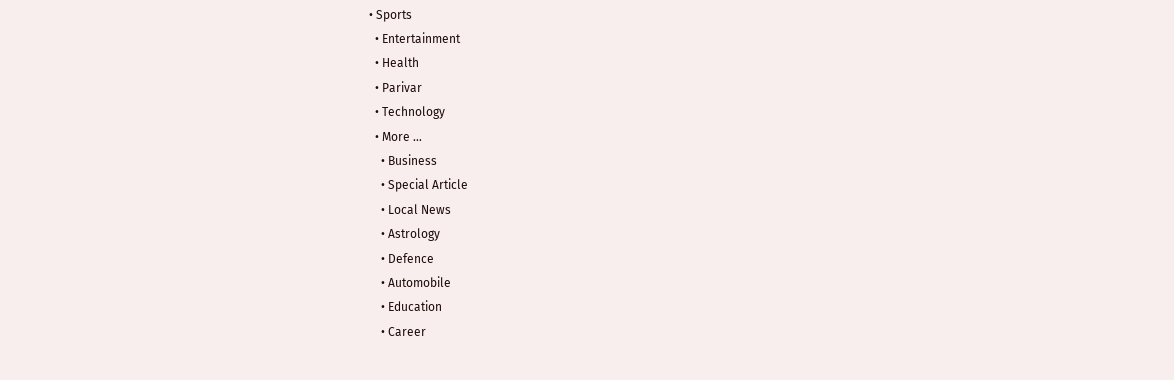• Sports
  • Entertainment
  • Health
  • Parivar
  • Technology
  • More …
    • Business
    • Special Article
    • Local News
    • Astrology
    • Defence
    • Automobile
    • Education
    • Career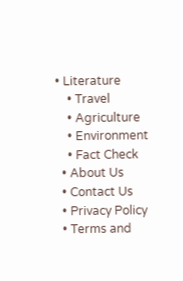• Literature
    • Travel
    • Agriculture
    • Environment
    • Fact Check
  • About Us
  • Contact Us
  • Privacy Policy
  • Terms and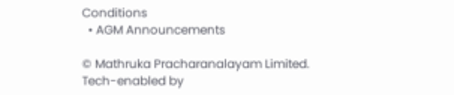Conditions
  • AGM Announcements

© Mathruka Pracharanalayam Limited.
Tech-enabled by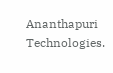Ananthapuri Technologies.